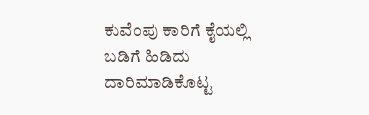ಕುವೆಂಪು ಕಾರಿಗೆ ಕೈಯಲ್ಲಿ ಬಡಿಗೆ ಹಿಡಿದು ದಾರಿಮಾಡಿಕೊಟ್ಟ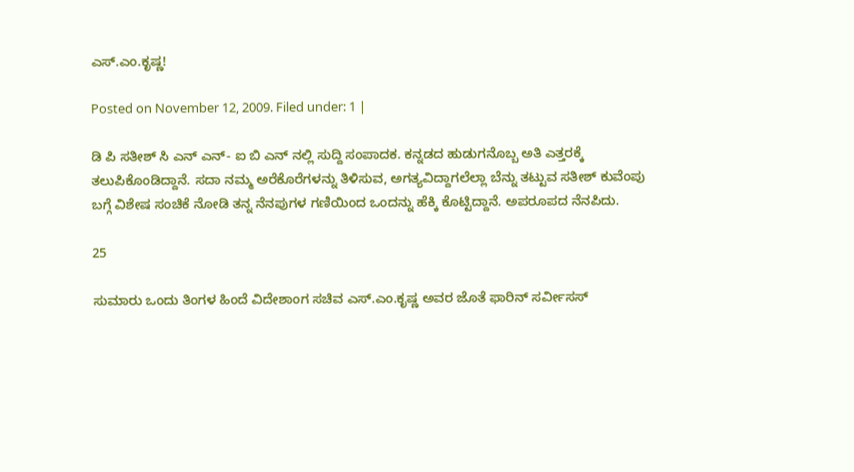ಎಸ್.ಎಂ.ಕೃಷ್ಣ!

Posted on November 12, 2009. Filed under: 1 |

ಡಿ ಪಿ ಸತೀಶ್ ಸಿ ಎನ್ ಎನ್- ಐ ಬಿ ಎನ್ ನಲ್ಲಿ ಸುದ್ದಿ ಸಂಪಾದಕ. ಕನ್ನಡದ ಹುಡುಗನೊಬ್ಬ ಅತಿ ಎತ್ತರಕ್ಕೆ ತಲುಪಿಕೊಂಡಿದ್ದಾನೆ. ಸದಾ ನಮ್ಮ ಅರೆಕೊರೆಗಳನ್ನು ತಿಳಿಸುವ, ಅಗತ್ಯವಿದ್ದಾಗಲೆಲ್ಲಾ ಬೆನ್ನು ತಟ್ಟುವ ಸತೀಶ್ ಕುವೆಂಪು ಬಗ್ಗೆ ವಿಶೇಷ ಸಂಚಿಕೆ ನೋಡಿ ತನ್ನ ನೆನಪುಗಳ ಗಣಿಯಿಂದ ಒಂದನ್ನು ಹೆಕ್ಕಿ ಕೊಟ್ಟಿದ್ದಾನೆ. ಅಪರೂಪದ ನೆನಪಿದು.

25

ಸುಮಾರು ಒಂದು ತಿಂಗಳ ಹಿಂದೆ ವಿದೇಶಾಂಗ ಸಚಿವ ಎಸ್.ಎಂ.ಕೃಷ್ಣ ಅವರ ಜೊತೆ ಫಾರಿನ್ ಸರ್ವೀಸಸ್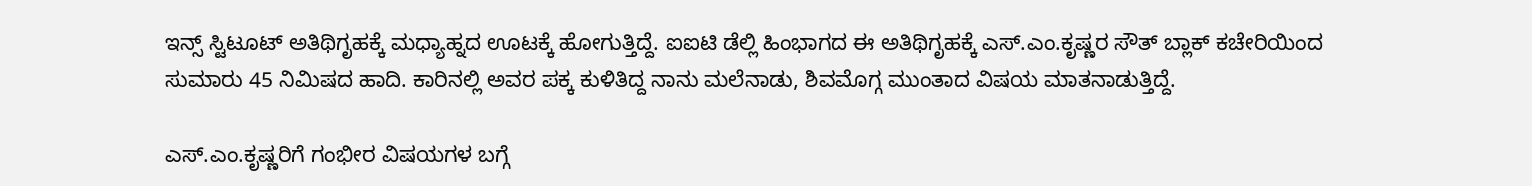ಇನ್ಸ್ ಸ್ಟಿಟೂಟ್ ಅತಿಥಿಗೃಹಕ್ಕೆ ಮಧ್ಯಾಹ್ನದ ಊಟಕ್ಕೆ ಹೋಗುತ್ತಿದ್ದೆ. ಐಐಟಿ ಡೆಲ್ಲಿ ಹಿಂಭಾಗದ ಈ ಅತಿಥಿಗೃಹಕ್ಕೆ ಎಸ್.ಎಂ.ಕೃಷ್ಣರ ಸೌತ್ ಬ್ಲಾಕ್ ಕಚೇರಿಯಿಂದ ಸುಮಾರು 45 ನಿಮಿಷದ ಹಾದಿ. ಕಾರಿನಲ್ಲಿ ಅವರ ಪಕ್ಕ ಕುಳಿತಿದ್ದ ನಾನು ಮಲೆನಾಡು, ಶಿವಮೊಗ್ಗ ಮುಂತಾದ ವಿಷಯ ಮಾತನಾಡುತ್ತಿದ್ದೆ.

ಎಸ್.ಎಂ.ಕೃಷ್ಣರಿಗೆ ಗಂಭೀರ ವಿಷಯಗಳ ಬಗ್ಗೆ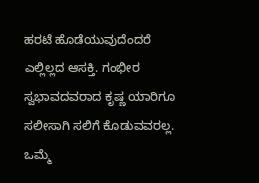ಹರಟೆ ಹೊಡೆಯುವುದೆಂದರೆ ಎಲ್ಲಿಲ್ಲದ ಆಸಕ್ತಿ. ಗಂಭೀರ ಸ್ವಭಾವದವರಾದ ಕೃಷ್ಣ ಯಾರಿಗೂ ಸಲೀಸಾಗಿ ಸಲಿಗೆ ಕೊಡುವವರಲ್ಲ. ಒಮ್ಮೆ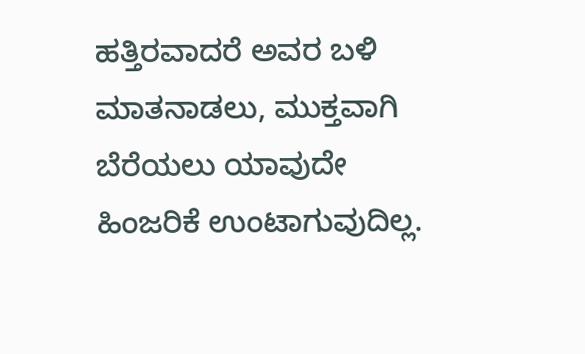ಹತ್ತಿರವಾದರೆ ಅವರ ಬಳಿ ಮಾತನಾಡಲು, ಮುಕ್ತವಾಗಿ ಬೆರೆಯಲು ಯಾವುದೇ ಹಿಂಜರಿಕೆ ಉಂಟಾಗುವುದಿಲ್ಲ.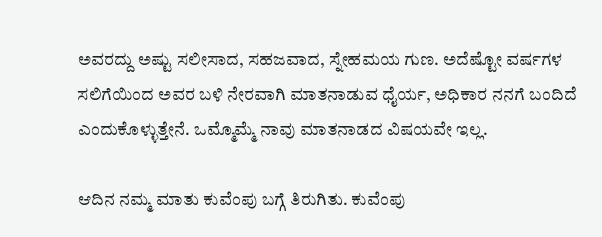ಅವರದ್ದು ಅಷ್ಟು ಸಲೀಸಾದ, ಸಹಜವಾದ, ಸ್ನೇಹಮಯ ಗುಣ. ಅದೆಷ್ಟೋ ವರ್ಷಗಳ ಸಲಿಗೆಯಿಂದ ಅವರ ಬಳಿ ನೇರವಾಗಿ ಮಾತನಾಡುವ ಧೈರ್ಯ, ಅಧಿಕಾರ ನನಗೆ ಬಂದಿದೆ ಎಂದುಕೊಳ್ಳುತ್ತೇನೆ. ಒಮ್ಮೊಮ್ಮೆ ನಾವು ಮಾತನಾಡದ ವಿಷಯವೇ ಇಲ್ಲ.

ಆದಿನ ನಮ್ಮ ಮಾತು ಕುವೆಂಪು ಬಗ್ಗೆ ತಿರುಗಿತು. ಕುವೆಂಪು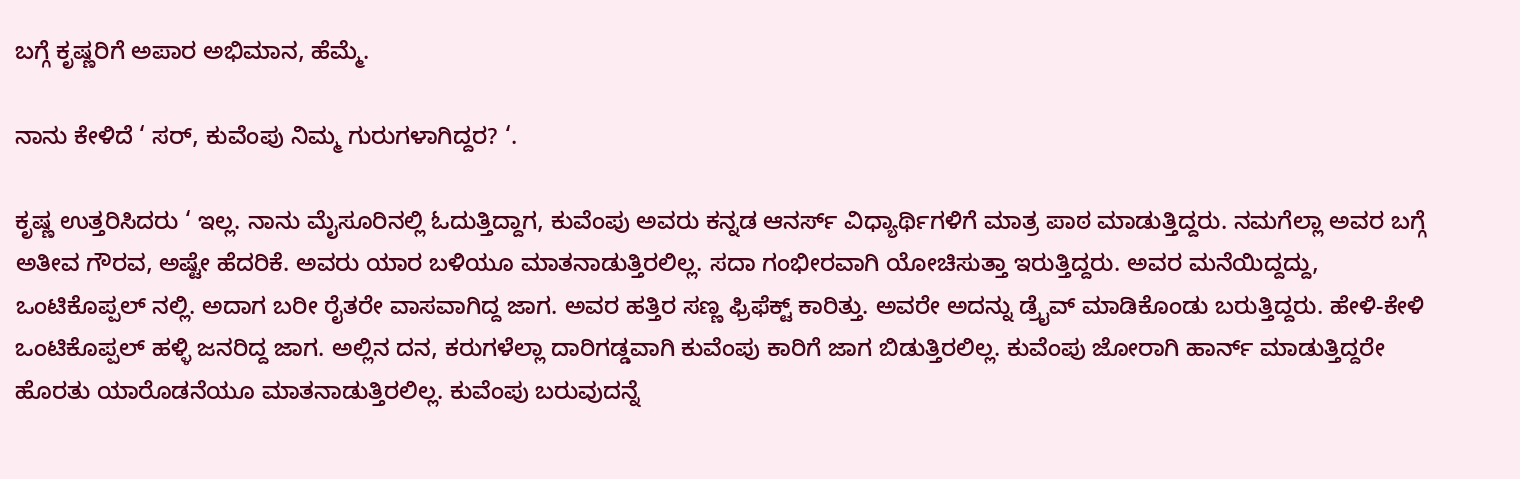ಬಗ್ಗೆ ಕೃಷ್ಣರಿಗೆ ಅಪಾರ ಅಭಿಮಾನ, ಹೆಮ್ಮೆ.

ನಾನು ಕೇಳಿದೆ ‘ ಸರ್, ಕುವೆಂಪು ನಿಮ್ಮ ಗುರುಗಳಾಗಿದ್ದರ? ‘.

ಕೃಷ್ಣ ಉತ್ತರಿಸಿದರು ‘ ಇಲ್ಲ. ನಾನು ಮೈಸೂರಿನಲ್ಲಿ ಓದುತ್ತಿದ್ದಾಗ, ಕುವೆಂಪು ಅವರು ಕನ್ನಡ ಆನರ್ಸ್ ವಿಧ್ಯಾರ್ಥಿಗಳಿಗೆ ಮಾತ್ರ ಪಾಠ ಮಾಡುತ್ತಿದ್ದರು. ನಮಗೆಲ್ಲಾ ಅವರ ಬಗ್ಗೆ ಅತೀವ ಗೌರವ, ಅಷ್ಟೇ ಹೆದರಿಕೆ. ಅವರು ಯಾರ ಬಳಿಯೂ ಮಾತನಾಡುತ್ತಿರಲಿಲ್ಲ. ಸದಾ ಗಂಭೀರವಾಗಿ ಯೋಚಿಸುತ್ತಾ ಇರುತ್ತಿದ್ದರು. ಅವರ ಮನೆಯಿದ್ದದ್ದು, ಒಂಟಿಕೊಪ್ಪಲ್ ನಲ್ಲಿ. ಅದಾಗ ಬರೀ ರೈತರೇ ವಾಸವಾಗಿದ್ದ ಜಾಗ. ಅವರ ಹತ್ತಿರ ಸಣ್ಣ ಫ್ರಿಫೆಕ್ಟ್ ಕಾರಿತ್ತು. ಅವರೇ ಅದನ್ನು ಡ್ರೈವ್ ಮಾಡಿಕೊಂಡು ಬರುತ್ತಿದ್ದರು. ಹೇಳಿ-ಕೇಳಿ ಒಂಟಿಕೊಪ್ಪಲ್ ಹಳ್ಳಿ ಜನರಿದ್ದ ಜಾಗ. ಅಲ್ಲಿನ ದನ, ಕರುಗಳೆಲ್ಲಾ ದಾರಿಗಡ್ಡವಾಗಿ ಕುವೆಂಪು ಕಾರಿಗೆ ಜಾಗ ಬಿಡುತ್ತಿರಲಿಲ್ಲ. ಕುವೆಂಪು ಜೋರಾಗಿ ಹಾರ್ನ್ ಮಾಡುತ್ತಿದ್ದರೇ ಹೊರತು ಯಾರೊಡನೆಯೂ ಮಾತನಾಡುತ್ತಿರಲಿಲ್ಲ. ಕುವೆಂಪು ಬರುವುದನ್ನೆ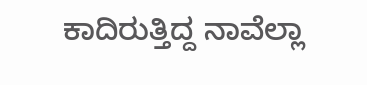ಕಾದಿರುತ್ತಿದ್ದ ನಾವೆಲ್ಲಾ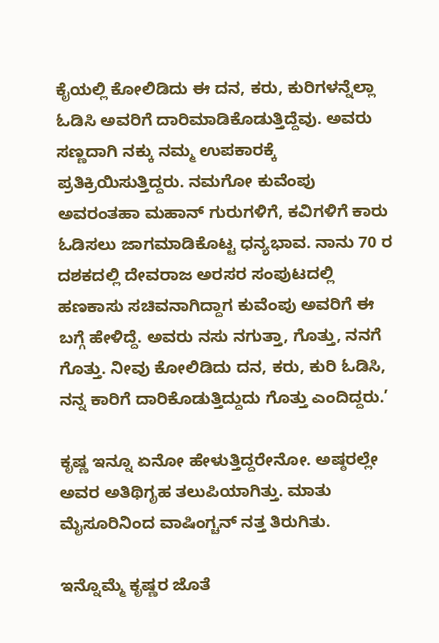ಕೈಯಲ್ಲಿ ಕೋಲಿಡಿದು ಈ ದನ, ಕರು, ಕುರಿಗಳನ್ನೆಲ್ಲಾ ಓಡಿಸಿ ಅವರಿಗೆ ದಾರಿಮಾಡಿಕೊಡುತ್ತಿದ್ದೆವು. ಅವರು ಸಣ್ಣದಾಗಿ ನಕ್ಕು ನಮ್ಮ ಉಪಕಾರಕ್ಕೆ ಪ್ರತಿಕ್ರಿಯಿಸುತ್ತಿದ್ದರು. ನಮಗೋ ಕುವೆಂಪು ಅವರಂತಹಾ ಮಹಾನ್ ಗುರುಗಳಿಗೆ, ಕವಿಗಳಿಗೆ ಕಾರು ಓಡಿಸಲು ಜಾಗಮಾಡಿಕೊಟ್ಟ ಧನ್ಯಭಾವ. ನಾನು 70 ರ ದಶಕದಲ್ಲಿ ದೇವರಾಜ ಅರಸರ ಸಂಪುಟದಲ್ಲಿ ಹಣಕಾಸು ಸಚಿವನಾಗಿದ್ದಾಗ ಕುವೆಂಪು ಅವರಿಗೆ ಈ ಬಗ್ಗೆ ಹೇಳಿದ್ದೆ. ಅವರು ನಸು ನಗುತ್ತಾ, ಗೊತ್ತು, ನನಗೆ ಗೊತ್ತು. ನೀವು ಕೋಲಿಡಿದು ದನ, ಕರು, ಕುರಿ ಓಡಿಸಿ, ನನ್ನ ಕಾರಿಗೆ ದಾರಿಕೊಡುತ್ತಿದ್ದುದು ಗೊತ್ತು ಎಂದಿದ್ದರು.’

ಕೃಷ್ಣ ಇನ್ನೂ ಏನೋ ಹೇಳುತ್ತಿದ್ದರೇನೋ. ಅಷ್ಠರಲ್ಲೇ ಅವರ ಅತಿಥಿಗೃಹ ತಲುಪಿಯಾಗಿತ್ತು. ಮಾತು ಮೈಸೂರಿನಿಂದ ವಾಷಿಂಗ್ಚನ್ ನತ್ತ ತಿರುಗಿತು.

ಇನ್ನೊಮ್ಮೆ ಕೃಷ್ಣರ ಜೊತೆ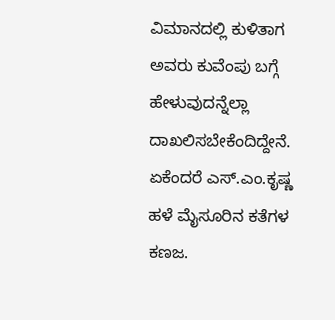ವಿಮಾನದಲ್ಲಿ ಕುಳಿತಾಗ ಅವರು ಕುವೆಂಪು ಬಗ್ಗೆ ಹೇಳುವುದನ್ನೆಲ್ಲಾ ದಾಖಲಿಸಬೇಕೆಂದಿದ್ದೇನೆ. ಏಕೆಂದರೆ ಎಸ್.ಎಂ.ಕೃಷ್ಣ ಹಳೆ ಮೈಸೂರಿನ ಕತೆಗಳ ಕಣಜ.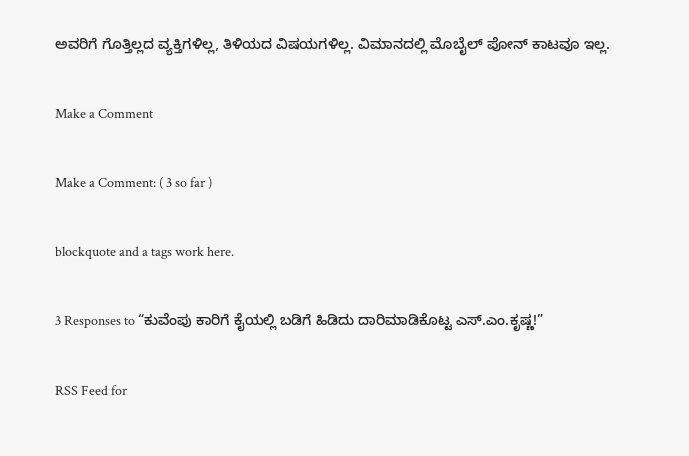ಅವರಿಗೆ ಗೊತ್ತಿಲ್ಲದ ವ್ಯಕ್ತಿಗಳಿಲ್ಲ, ತಿಳಿಯದ ವಿಷಯಗಳಿಲ್ಲ. ವಿಮಾನದಲ್ಲಿ ಮೊಬೈಲ್ ಪೋನ್ ಕಾಟವೂ ಇಲ್ಲ.

Make a Comment

Make a Comment: ( 3 so far )

blockquote and a tags work here.

3 Responses to “ಕುವೆಂಪು ಕಾರಿಗೆ ಕೈಯಲ್ಲಿ ಬಡಿಗೆ ಹಿಡಿದು ದಾರಿಮಾಡಿಕೊಟ್ಟ ಎಸ್.ಎಂ.ಕೃಷ್ಣ!”

RSS Feed for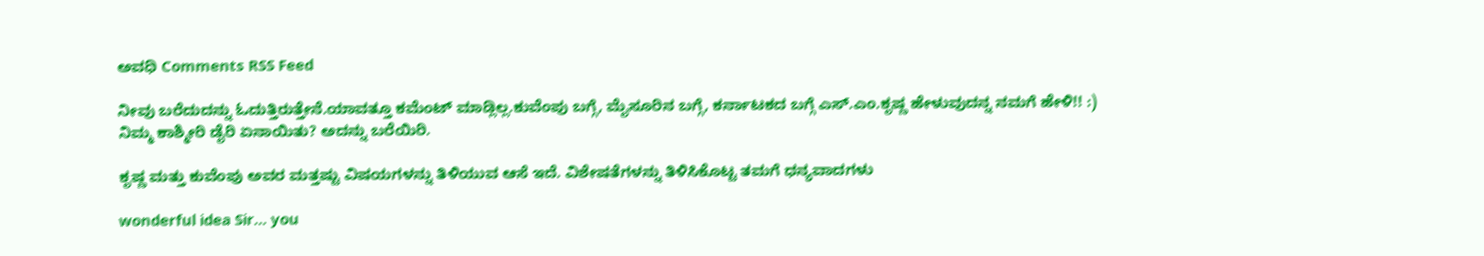ಅವಧಿ Comments RSS Feed

ನೀವು ಬರೆದುದನ್ನು ಓದುತ್ತಿರುತ್ತೇನೆ.ಯಾವತ್ತೂ ಕಮೆಂಟ್ ಮಾಡ್ಲಿಲ್ಲ.ಕುವೆಂಪು ಬಗ್ಗೆ, ಮೈಸೂರಿನ ಬಗ್ಗೆ, ಕರ್ನಾಟಕದ ಬಗ್ಗೆ ಎಸ್.ಎಂ.ಕೃಷ್ಣ ಹೇಳುವುದನ್ನ ನಮಗೆ ಹೇಳಿ!! :)
ನಿಮ್ಮ ಕಾಶ್ಮೀರಿ ಡೈರಿ ಏನಾಯಿತು? ಅದನ್ನು ಬರೆಯಿರಿ.

ಕೃಷ್ಣ ಮತ್ತು ಕುವೆಂಪು ಅವರ ಮತ್ತಷ್ಟು ವಿಷಯಗಳನ್ನು ತಿಳಿಯುವ ಆಸೆ ಇದೆ. ವಿಶೇಷತೆಗಳನ್ನು ತಿಳಿಸಿಕೊಟ್ಟ ತಮಗೆ ಧನ್ಯವಾದಗಳು

wonderful idea Sir… you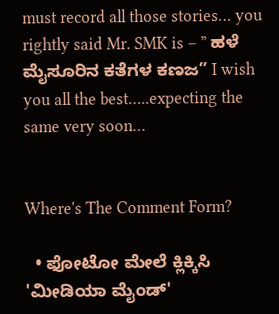must record all those stories… you rightly said Mr. SMK is – ” ಹಳೆ ಮೈಸೂರಿನ ಕತೆಗಳ ಕಣಜ” I wish you all the best…..expecting the same very soon…


Where's The Comment Form?

  • ಫೋಟೋ ಮೇಲೆ ಕ್ಲಿಕ್ಕಿಸಿ 'ಮೀಡಿಯಾ ಮೈಂಡ್'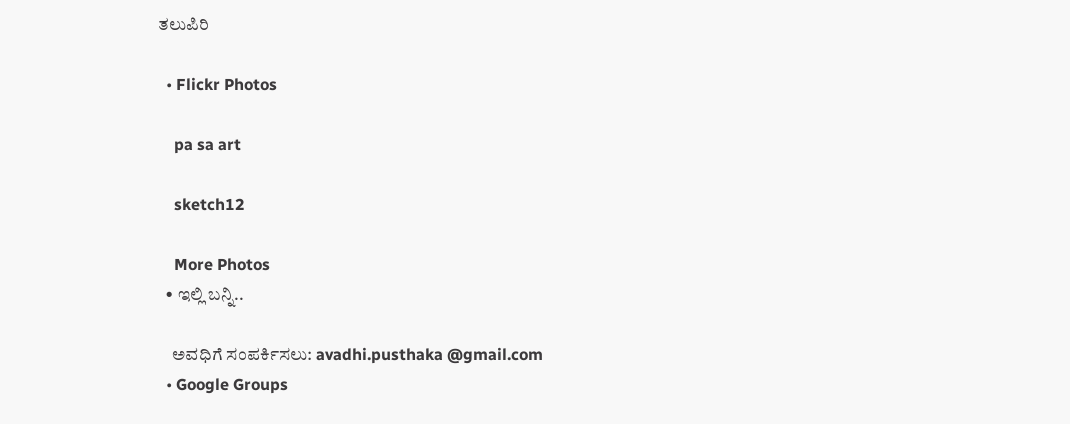ತಲುಪಿರಿ

  • Flickr Photos

    pa sa art

    sketch12

    More Photos
  • ಇಲ್ಲಿ ಬನ್ನಿ..

    ಅವಧಿಗೆ ಸಂಪರ್ಕಿಸಲು: avadhi.pusthaka @gmail.com
  • Google Groups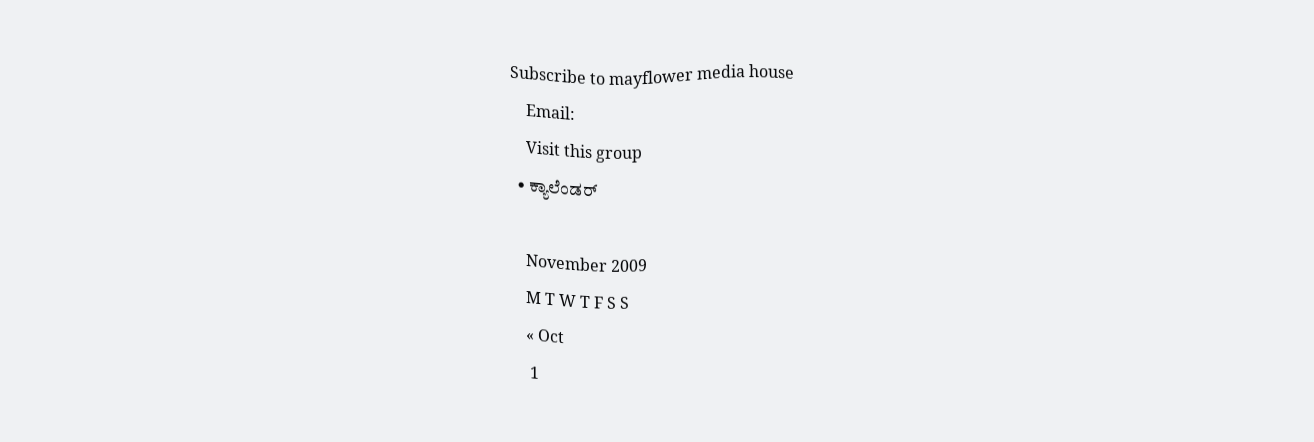Subscribe to mayflower media house
    Email:
    Visit this group
  • ಕ್ಯಾಲೆಂಡರ್

    November 2009
    M T W T F S S
    « Oct
     1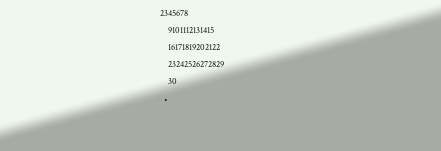2345678
    9101112131415
    16171819202122
    23242526272829
    30
  •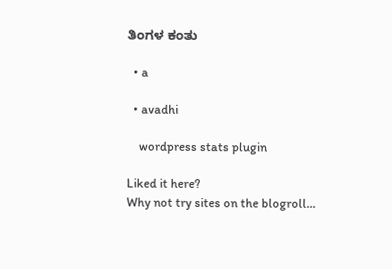ತಿಂಗಳ ಕಂತು

  • a

  • avadhi

    wordpress stats plugin

Liked it here?
Why not try sites on the blogroll...